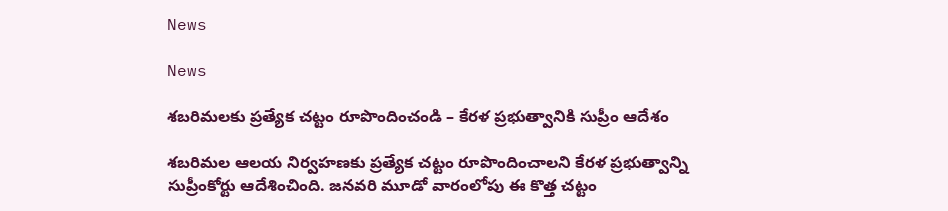News

News

శబరిమలకు ప్రత్యేక చట్టం రూపొందించండి – కేరళ ప్రభుత్వానికి సుప్రీం ఆదేశం

శబరిమల ఆలయ నిర్వహణకు ప్రత్యేక చట్టం రూపొందించాలని కేరళ ప్రభుత్వాన్ని సుప్రీంకోర్టు ఆదేశించింది. జనవరి మూడో వారంలోపు ఈ కొత్త చట్టం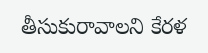తీసుకురావాలని కేరళ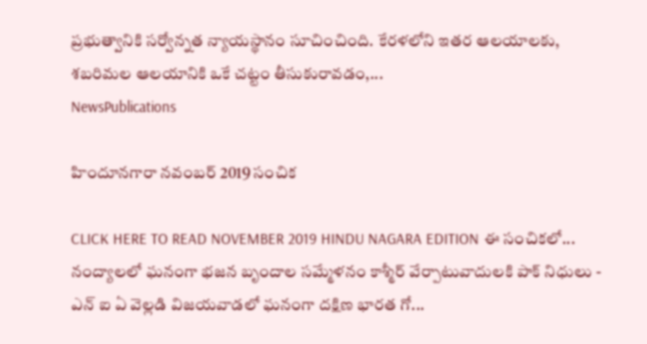ప్రభుత్వానికి సర్వోన్నత న్యాయస్థానం సూచించింది. కేరళలోని ఇతర ఆలయాలకు, శబరిమల ఆలయానికి ఒకే చట్టం తీసుకురావడం,...
NewsPublications

హిందూనగారా నవంబర్ 2019 సంచిక

CLICK HERE TO READ NOVEMBER 2019 HINDU NAGARA EDITION ఈ సంచికలో... నంద్యాలలో ఘనంగా భజన బృందాల సమ్మేళనం కాశ్మీర్ వేర్పాటువాదులకి పాక్ నిధులు - ఎన్ ఐ ఏ వెల్లడి విజయవాడలో ఘనంగా దక్షిణ భారత గో...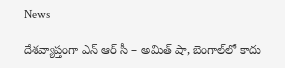News

దేశవ్యాప్తంగా ఎన్ ఆర్ సీ – అమిత్ షా, బెంగాల్‌లో కాదు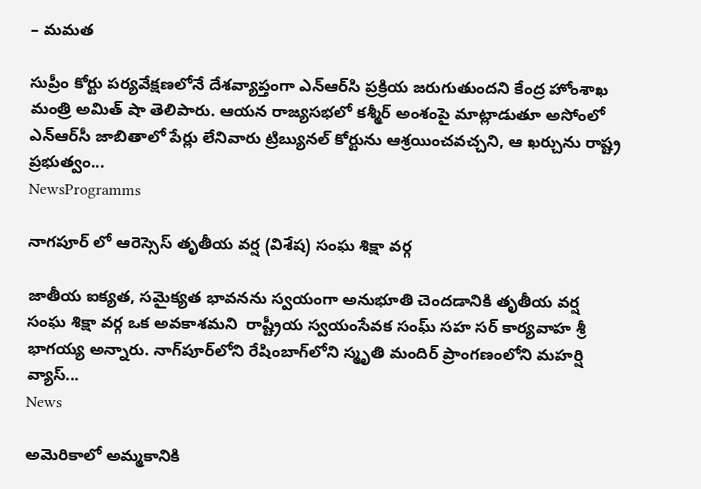– మమత

సుప్రీం కోర్టు పర్యవేక్షణలోనే దేశవ్యాప్తంగా ఎన్‌ఆర్‌సి ప్రక్రియ జరుగుతుందని కేంద్ర హోంశాఖ మంత్రి అమిత్ షా తెలిపారు. ఆయన రాజ్యసభలో కశ్మీర్ అంశంపై మాట్లాడుతూ అసోంలో ఎన్‌ఆర్‌సీ జాబితాలో పేర్లు లేనివారు ట్రిబ్యునల్ కోర్టును ఆశ్రయించవచ్చని, ఆ ఖర్చును రాష్ట్ర ప్రభుత్వం...
NewsProgramms

నాగపూర్ లో ఆరెస్సెస్ తృతీయ వర్ష (విశేష) సంఘ శిక్షా వర్గ

జాతీయ ఐక్యత, సమైక్యత భావనను స్వయంగా అనుభూతి చెందడానికి తృతీయ వర్ష సంఘ శిక్షా వర్గ ఒక అవకాశమని  రాష్ట్రీయ స్వయంసేవక సంఘ్ సహ సర్ కార్యవాహ శ్రీ భాగయ్య అన్నారు. నాగ్‌పూర్‌లోని రేషింబాగ్‌లోని స్మృతి మందిర్ ప్రాంగణంలోని మహర్షి వ్యాస్...
News

అమెరికాలో అమ్మకానికి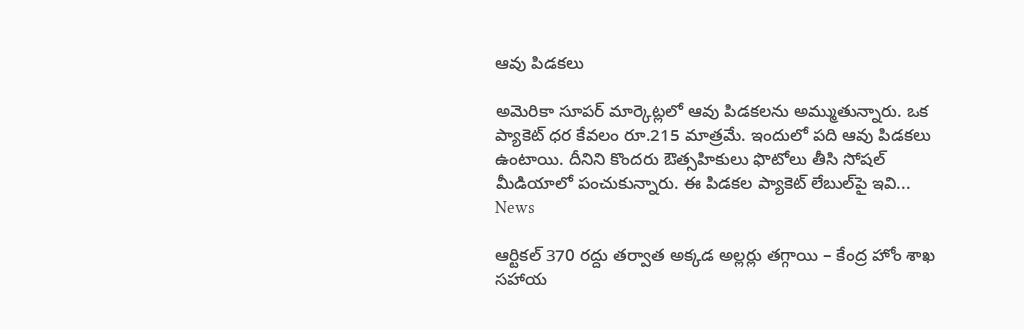ఆవు పిడకలు

అమెరికా సూపర్‌ మార్కెట్లలో ఆవు పిడకలను అమ్ముతున్నారు. ఒక ప్యాకెట్‌ ధర కేవలం రూ.215 మాత్రమే. ఇందులో పది ఆవు పిడకలు ఉంటాయి. దీనిని కొందరు ఔత్సహికులు ఫొటోలు తీసి సోషల్‌ మీడియాలో పంచుకున్నారు. ఈ పిడకల ప్యాకెట్‌ లేబుల్‌పై ఇవి...
News

ఆర్టికల్ 370 రద్దు తర్వాత అక్కడ అల్లర్లు తగ్గాయి – కేంద్ర హోం శాఖ సహాయ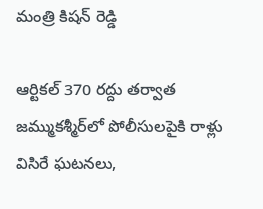మంత్రి కిషన్ రెడ్డి

ఆర్టికల్‌ 370 రద్దు తర్వాత జమ్ముకశ్మీర్‌లో పోలీసులపైకి రాళ్లు విసిరే ఘటనలు,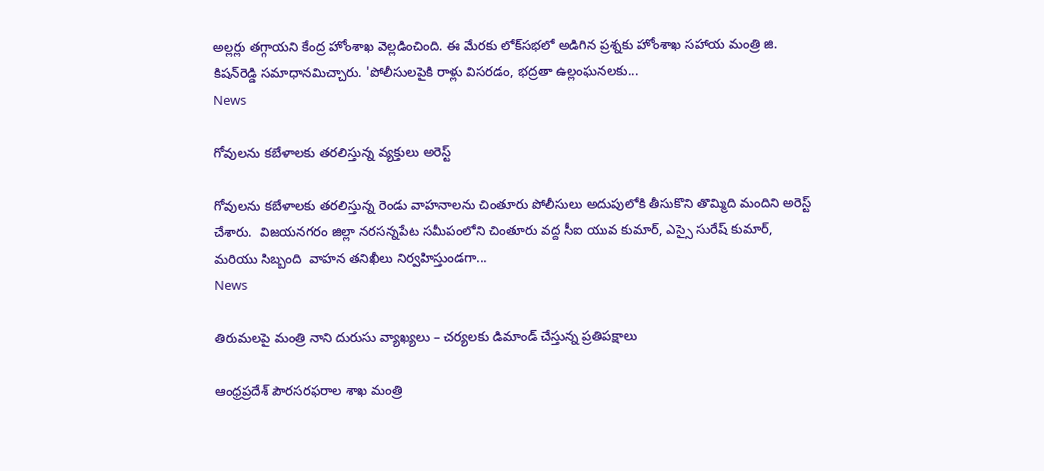అల్లర్లు తగ్గాయని కేంద్ర హోంశాఖ వెల్లడించింది. ఈ మేరకు లోక్‌సభలో అడిగిన ప్రశ్నకు హోంశాఖ సహాయ మంత్రి జి. కిషన్‌రెడ్డి సమాధానమిచ్చారు. 'పోలీసులపైకి రాళ్లు విసరడం, భద్రతా ఉల్లంఘనలకు...
News

గోవులను కబేళాలకు తరలిస్తున్న వ్యక్తులు అరెస్ట్

గోవులను కబేళాలకు తరలిస్తున్న రెండు వాహనాలను చింతూరు పోలీసులు అదుపులోకి తీసుకొని తొమ్మిది మందిని అరెస్ట్ చేశారు.  విజయనగరం జిల్లా నరసన్నపేట సమీపంలోని చింతూరు వద్ద సీఐ యువ కుమార్, ఎస్సై సురేష్ కుమార్, మరియు సిబ్బంది  వాహన తనిఖీలు నిర్వహిస్తుండగా...
News

తిరుమలపై మంత్రి నాని దురుసు వ్యాఖ్యలు – చర్యలకు డిమాండ్ చేస్తున్న ప్రతిపక్షాలు

ఆంధ్రప్రదేశ్ పౌరసరఫరాల శాఖ మంత్రి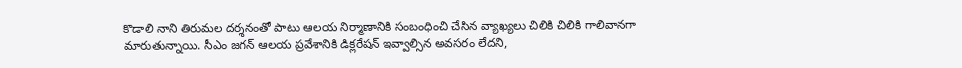కొడాలి నాని తిరుమల దర్శనంతో పాటు ఆలయ నిర్మాణానికి సంబంధించి చేసిన వ్యాఖ్యలు చిలికి చిలికి గాలివానగా మారుతున్నాయి. సీఎం జగన్ ఆలయ ప్రవేశానికి డిక్లరేషన్ ఇవ్వాల్సిన అవసరం లేదని,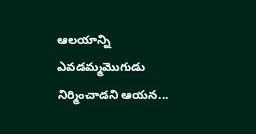ఆలయాన్ని ఎవడమ్మమొగుడు నిర్మించాడని ఆయన...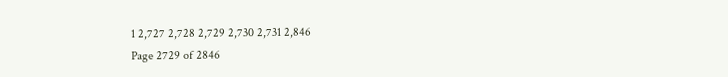1 2,727 2,728 2,729 2,730 2,731 2,846
Page 2729 of 2846